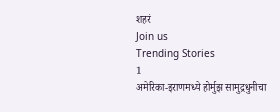शहरं
Join us
Trending Stories
1
अमेरिका-इराणमध्ये होर्मुझ सामुद्रधुनीचा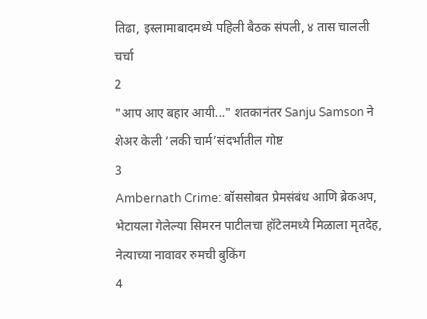तिढा, इस्लामाबादमध्ये पहिली बैठक संपली, ४ तास चालली चर्चा
2
"आप आए बहार आयी..." शतकानंतर Sanju Samson ने शेअर केली ‘लकी चार्म’संदर्भातील गोष्ट
3
Ambernath Crime: बॉससोबत प्रेमसंबंध आणि ब्रेकअप, भेटायला गेलेल्या सिमरन पाटीलचा हॉटेलमध्ये मिळाला मृतदेह, नेत्याच्या नावावर रुमची बुकिंग
4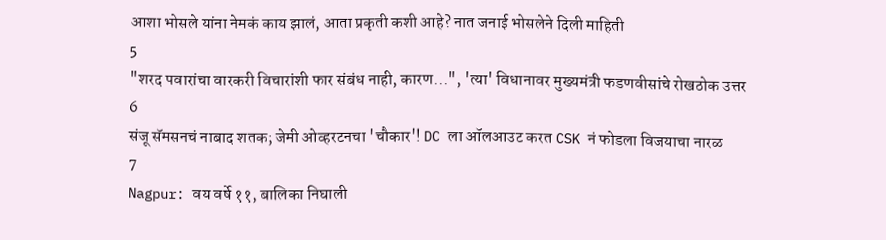आशा भोसले यांना नेमकं काय झालं, आता प्रकृती कशी आहे? नात जनाई भोसलेने दिली माहिती
5
"शरद पवारांचा वारकरी विचारांशी फार संबंध नाही, कारण...", 'त्या' विधानावर मुख्यमंत्री फडणवीसांचे रोखठोक उत्तर
6
संजू सॅमसनचं नाबाद शतक; जेमी ओव्हरटनचा 'चौकार'! DC ला ऑलआउट करत CSK नं फोडला विजयाचा नारळ
7
Nagpur: वय वर्षे ११, बालिका निघाली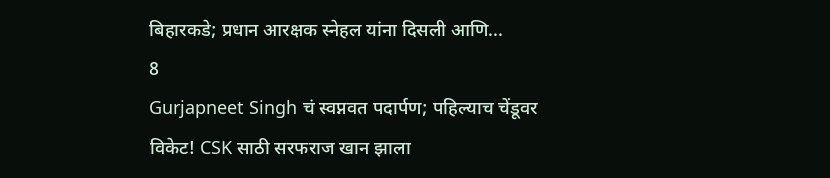बिहारकडे; प्रधान आरक्षक स्नेहल यांना दिसली आणि...
8
Gurjapneet Singh चं स्वप्नवत पदार्पण; पहिल्याच चेंडूवर विकेट! CSK साठी सरफराज खान झाला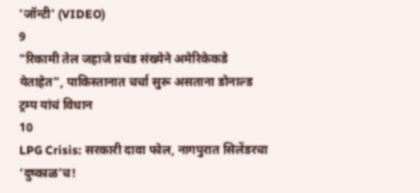'जॉन्टी' (VIDEO)
9
"रिकामी तेल जहाजे प्रचंड संख्येने अमेरिकेकडे येताहेत", पाकिस्तानात चर्चा सुरू असताना डोनाल्ड ट्रम्प यांचं विधान
10
LPG Crisis: सरकारी दावा फोल, नागपुरात सिलेंडरचा ‘दुष्काळ’च!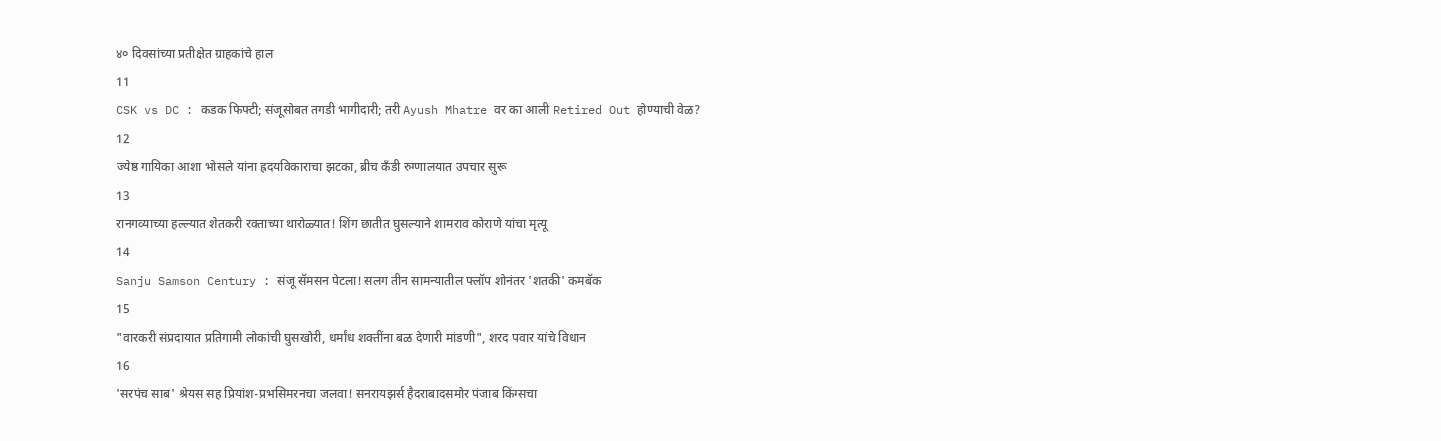४० दिवसांच्या प्रतीक्षेत ग्राहकांचे हाल
11
CSK vs DC : कडक फिफ्टी; संजूसोबत तगडी भागीदारी; तरी Ayush Mhatre वर का आली Retired Out होण्याची वेळ?
12
ज्येष्ठ गायिका आशा भोसले यांना ह्रदयविकाराचा झटका, ब्रीच कँडी रुग्णालयात उपचार सुरू
13
रानगव्याच्या हल्ल्यात शेतकरी रक्ताच्या थारोळ्यात! शिंग छातीत घुसल्याने शामराव कोराणे यांचा मृत्यू
14
Sanju Samson Century : संजू सॅमसन पेटला! सलग तीन सामन्यातील फ्लॉप शोनंतर 'शतकी' कमबॅक
15
"वारकरी संप्रदायात प्रतिगामी लोकांची घुसखोरी, धर्मांध शक्तींना बळ देणारी मांडणी", शरद पवार यांचे विधान
16
'सरपंच साब' श्रेयस सह प्रियांश-प्रभसिमरनचा जलवा! सनरायझर्स हैदराबादसमोर पंजाब किंग्सचा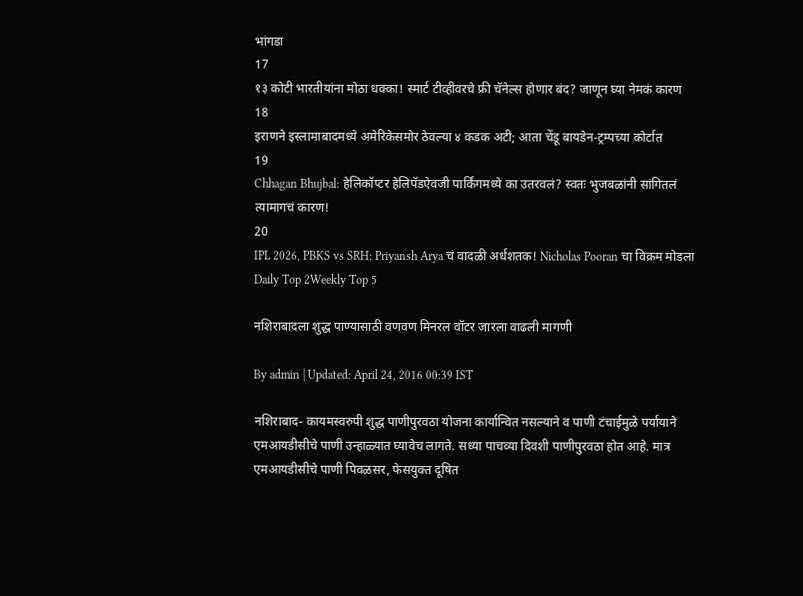भांगडा
17
१३ कोटी भारतीयांना मोठा धक्का! स्मार्ट टीव्हीवरचे फ्री चॅनेल्स होणार बंद? जाणून घ्या नेमकं कारण
18
इराणने इस्लामाबादमध्ये अमेरिकेसमोर ठेवल्या ४ कडक अटी; आता चेंडू बायडेन-ट्रम्पच्या कोर्टात
19
Chhagan Bhujbal: हेलिकॉप्टर हेलिपॅडऐवजी पार्किंगमध्ये का उतरवलं? स्वतः भुजबळांनी सांगितलं त्यामागचं कारण!
20
IPL 2026, PBKS vs SRH: Priyansh Arya चं वादळी अर्धशतक! Nicholas Pooran चा विक्रम मोडला
Daily Top 2Weekly Top 5

नशिराबादला शुद्ध पाण्यासाठी वणवण मिनरल वॉटर जारला वाढली मागणी

By admin | Updated: April 24, 2016 00:39 IST

नशिराबाद- कायमस्वरुपी शुद्ध पाणीपुरवठा योजना कार्यान्वित नसल्याने व पाणी टंचाईमुळे पर्यायाने एमआयडीसीचे पाणी उन्हाळ्यात घ्यावेच लागते. सध्या पाचव्या दिवशी पाणीपुरवठा होत आहे. मात्र एमआयडीसीचे पाणी पिवळसर, फेसयुक्त दूषित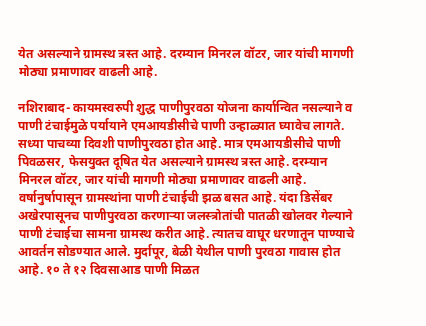येत असल्याने ग्रामस्थ त्रस्त आहे. दरम्यान मिनरल वॉटर, जार यांची मागणी मोठ्या प्रमाणावर वाढली आहे.

नशिराबाद- कायमस्वरुपी शुद्ध पाणीपुरवठा योजना कार्यान्वित नसल्याने व पाणी टंचाईमुळे पर्यायाने एमआयडीसीचे पाणी उन्हाळ्यात घ्यावेच लागते. सध्या पाचव्या दिवशी पाणीपुरवठा होत आहे. मात्र एमआयडीसीचे पाणी पिवळसर, फेसयुक्त दूषित येत असल्याने ग्रामस्थ त्रस्त आहे. दरम्यान मिनरल वॉटर, जार यांची मागणी मोठ्या प्रमाणावर वाढली आहे.
वर्षानुर्षापासून ग्रामस्थांना पाणी टंचाईची झळ बसत आहे. यंदा डिसेंबर अखेरपासूनच पाणीपुरवठा करणार्‍या जलस्त्रोतांची पातळी खोलवर गेल्याने पाणी टंचाईचा सामना ग्रामस्थ करीत आहे. त्यातच वाघूर धरणातून पाण्याचे आवर्तन सोडण्यात आले. मुर्दापूर, बेळी येथील पाणी पुरवठा गावास होत आहे. १० ते १२ दिवसाआड पाणी मिळत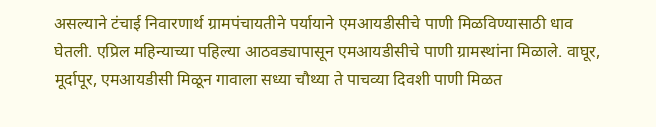असल्याने टंचाई निवारणार्थ ग्रामपंचायतीने पर्यायाने एमआयडीसीचे पाणी मिळविण्यासाठी धाव घेतली. एप्रिल महिन्याच्या पहिल्या आठवड्यापासून एमआयडीसीचे पाणी ग्रामस्थांना मिळाले. वाघूर, मूर्दापूर, एमआयडीसी मिळून गावाला सध्या चौथ्या ते पाचव्या दिवशी पाणी मिळत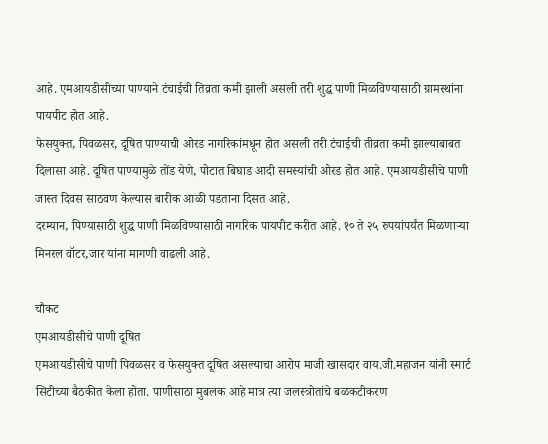आहे. एमआयडीसीच्या पाण्याने टंचाईची तिव्रता कमी झाली असली तरी शुद्ध पाणी मिळविण्यासाठी ग्रामस्थांना पायपीट होत आहे.
फेसयुक्त, पिवळसर, दूषित पाण्याची ओरड नागरिकांमधून होत असली तरी टंचाईची तीव्रता कमी झाल्याबाबत दिलासा आहे. दूषित पाण्यामुळे तोंड येणे, पोटात बिघाड आदी समस्यांची ओरड होत आहे. एमआयडीसीचे पाणी जास्त दिवस साठवण केल्यास बारीक आळी पडताना दिसत आहे.
दरम्यान, पिण्यासाठी शुद्ध पाणी मिळविण्यासाठी नागरिक पायपीट करीत आहे. १० ते २५ रुपयांपर्यंत मिळणार्‍या मिनरल वॉटर,जार यांना मागणी वाढली आहे.

चौकट
एमआयडीसीचे पाणी दूषित
एमआयडीसीचे पाणी पिवळसर व फेसयुक्त दूषित असल्याचा आरोप माजी खासदार वाय.जी.महाजन यांनी स्मार्ट सिटीच्या बैठकीत केला होता. पाणीसाठा मुबलक आहे मात्र त्या जलस्त्रोतांचे बळकटीकरण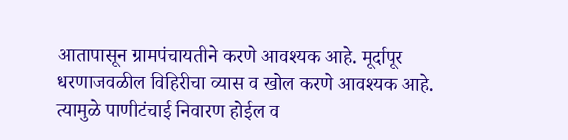आतापासून ग्रामपंचायतीने करणे आवश्यक आहे. मूर्दापूर धरणाजवळील विहिरीचा व्यास व खोल करणे आवश्यक आहे. त्यामुळे पाणीटंचाई निवारण होईल व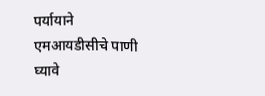पर्यायाने एमआयडीसीचे पाणी घ्यावे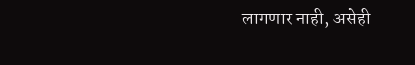लागणार नाही, असेही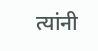त्यांनी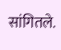सांगितले.